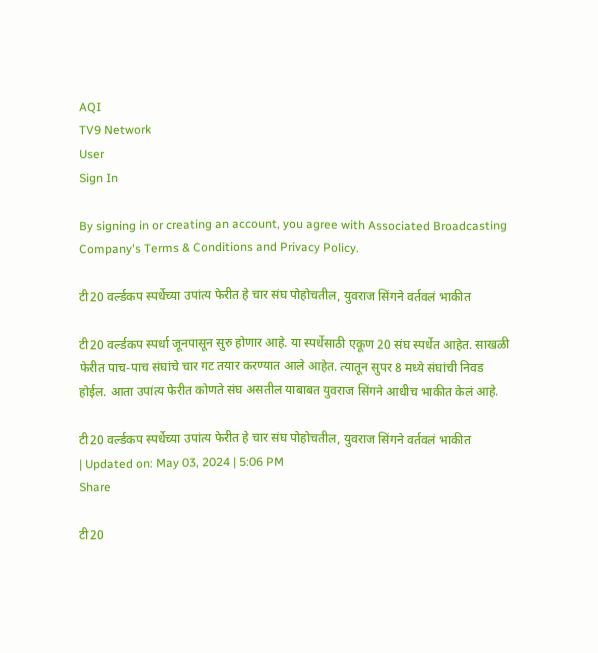AQI
TV9 Network
User
Sign In

By signing in or creating an account, you agree with Associated Broadcasting Company's Terms & Conditions and Privacy Policy.

टी20 वर्ल्डकप स्पर्धेच्या उपांत्य फेरीत हे चार संघ पोहोचतील, युवराज सिंगने वर्तवलं भाकीत

टी20 वर्ल्डकप स्पर्धा जूनपासून सुरु होणार आहे. या स्पर्धेसाठी एकूण 20 संघ स्पर्धेत आहेत. साखळी फेरीत पाच-पाच संघांचे चार गट तयार करण्यात आले आहेत. त्यातून सुपर 8 मध्ये संघांची निवड होईल. आता उपांत्य फेरीत कोणते संघ असतील याबाबत युवराज सिंगने आधीच भाकीत केलं आहे.

टी20 वर्ल्डकप स्पर्धेच्या उपांत्य फेरीत हे चार संघ पोहोचतील, युवराज सिंगने वर्तवलं भाकीत
| Updated on: May 03, 2024 | 5:06 PM
Share

टी20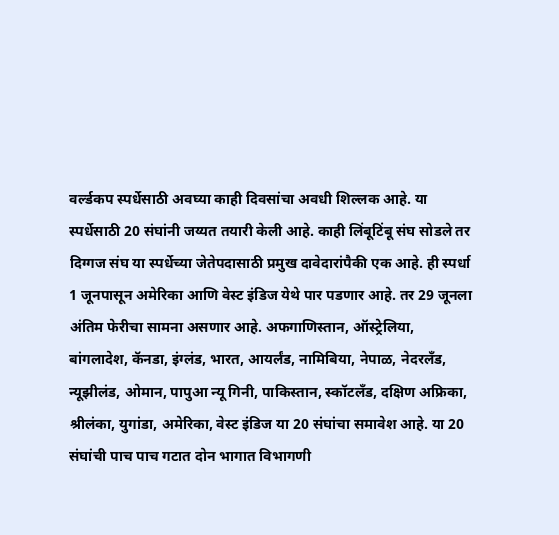वर्ल्डकप स्पर्धेसाठी अवघ्या काही दिवसांचा अवधी शिल्लक आहे. या स्पर्धेसाठी 20 संघांनी जय्यत तयारी केली आहे. काही लिंबूटिंबू संघ सोडले तर दिग्गज संघ या स्पर्धेच्या जेतेपदासाठी प्रमुख दावेदारांपैकी एक आहे. ही स्पर्धा 1 जूनपासून अमेरिका आणि वेस्ट इंडिज येथे पार पडणार आहे. तर 29 जूनला अंतिम फेरीचा सामना असणार आहे. अफगाणिस्तान, ऑस्ट्रेलिया, बांगलादेश, कॅनडा, इंग्लंड, भारत, आयर्लंड, नामिबिया, नेपाळ, नेदरलँड, न्यूझीलंड, ओमान, पापुआ न्यू गिनी, पाकिस्तान, स्कॉटलँड, दक्षिण अफ्रिका, श्रीलंका, युगांडा, अमेरिका, वेस्ट इंडिज या 20 संघांचा समावेश आहे. या 20 संघांची पाच पाच गटात दोन भागात विभागणी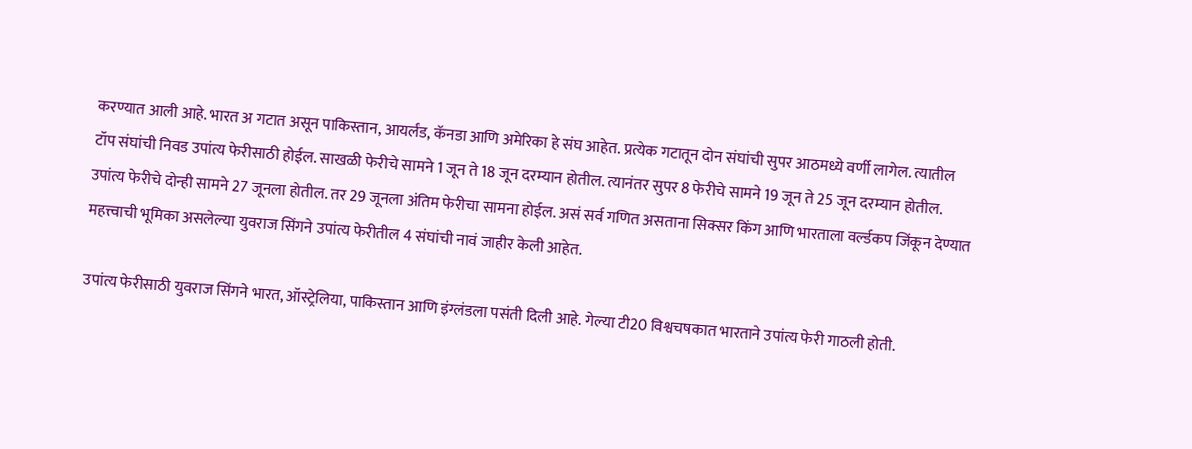करण्यात आली आहे. भारत अ गटात असून पाकिस्तान, आयर्लंड, कॅनडा आणि अमेरिका हे संघ आहेत. प्रत्येक गटातून दोन संघांची सुपर आठमध्ये वर्णी लागेल. त्यातील टॉप संघांची निवड उपांत्य फेरीसाठी होईल. साखळी फेरीचे सामने 1 जून ते 18 जून दरम्यान होतील. त्यानंतर सुपर 8 फेरीचे सामने 19 जून ते 25 जून दरम्यान होतील. उपांत्य फेरीचे दोन्ही सामने 27 जूनला होतील. तर 29 जूनला अंतिम फेरीचा सामना होईल. असं सर्व गणित असताना सिक्सर किंग आणि भारताला वर्ल्डकप जिंकून देण्यात महत्त्वाची भूमिका असलेल्या युवराज सिंगने उपांत्य फेरीतील 4 संघांची नावं जाहीर केली आहेत.

उपांत्य फेरीसाठी युवराज सिंगने भारत, ऑस्ट्रेलिया, पाकिस्तान आणि इंग्लंडला पसंती दिली आहे. गेल्या टी20 विश्वचषकात भारताने उपांत्य फेरी गाठली होती.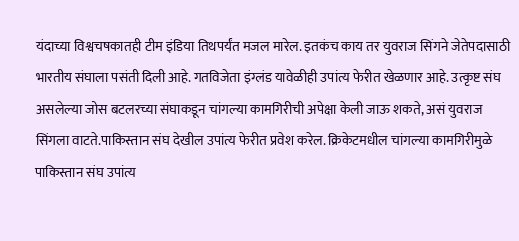यंदाच्या विश्वचषकातही टीम इंडिया तिथपर्यंत मजल मारेल. इतकंच काय तर युवराज सिंगने जेतेपदासाठी भारतीय संघाला पसंती दिली आहे. गतविजेता इंग्लंड यावेळीही उपांत्य फेरीत खेळणार आहे. उत्कृष्ट संघ असलेल्या जोस बटलरच्या संघाकडून चांगल्या कामगिरीची अपेक्षा केली जाऊ शकते, असं युवराज सिंगला वाटते.पाकिस्तान संघ देखील उपांत्य फेरीत प्रवेश करेल. क्रिकेटमधील चांगल्या कामगिरीमुळे पाकिस्तान संघ उपांत्य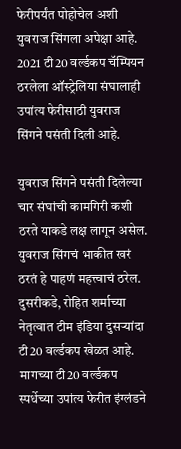फेरीपर्यंत पोहोचेल अशी युवराज सिंगला अपेक्षा आहे. 2021 टी20 वर्ल्डकप चॅम्पियन ठरलेला ऑस्ट्रेलिया संघालाही उपांत्य फेरीसाठी युवराज सिंगने पसंती दिली आहे.

युवराज सिंगने पसंती दिलेल्या चार संघांची कामगिरी कशी ठरते याकडे लक्ष लागून असेल. युवराज सिंगचं भाकीत खरं ठरतं हे पाहणं महत्त्वाचं ठरेल. दुसरीकडे, रोहित शर्माच्या नेतृत्वात टीम इंडिया दुसऱ्यांदा टी20 वर्ल्डकप खेळत आहे. मागच्या टी20 वर्ल्डकप स्पर्धेच्या उपांत्य फेरीत इंग्लंडने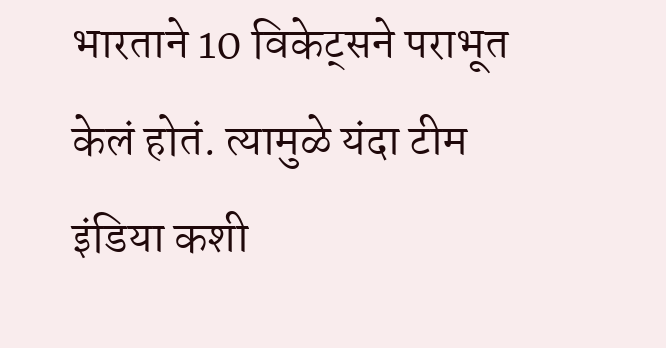भारताने 10 विकेट्सने पराभूत केलं होतं. त्यामुळे यंदा टीम इंडिया कशी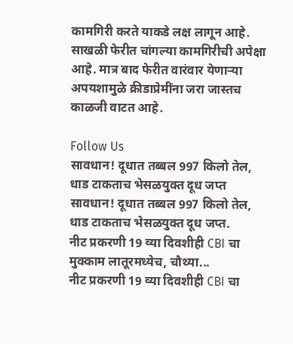कामगिरी करते याकडे लक्ष लागून आहे. साखळी फेरीत चांगल्या कामगिरीची अपेक्षा आहे. मात्र बाद फेरीत वारंवार येणाऱ्या अपयशामुळे क्रीडाप्रेमींना जरा जास्तच काळजी वाटत आहे.

Follow Us
सावधान! दूधात तब्बल 997 किलो तेल, धाड टाकताच भेसळयुक्त दूध जप्त
सावधान! दूधात तब्बल 997 किलो तेल, धाड टाकताच भेसळयुक्त दूध जप्त.
नीट प्रकरणी 19 व्या दिवशीही CBI चा मुक्काम लातूरमध्येच, चौथ्या...
नीट प्रकरणी 19 व्या दिवशीही CBI चा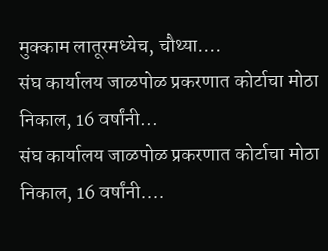मुक्काम लातूरमध्येच, चौथ्या....
संघ कार्यालय जाळपोळ प्रकरणात कोर्टाचा मोठा निकाल, 16 वर्षांनी...
संघ कार्यालय जाळपोळ प्रकरणात कोर्टाचा मोठा निकाल, 16 वर्षांनी....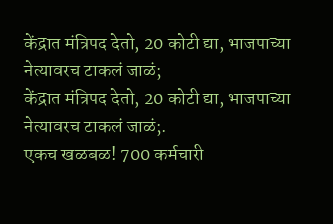केंद्रात मंत्रिपद देतो, 20 कोटी द्या, भाजपाच्या नेत्यावरच टाकलं जाळं;
केंद्रात मंत्रिपद देतो, 20 कोटी द्या, भाजपाच्या नेत्यावरच टाकलं जाळं;.
एकच खळबळ! 700 कर्मचारी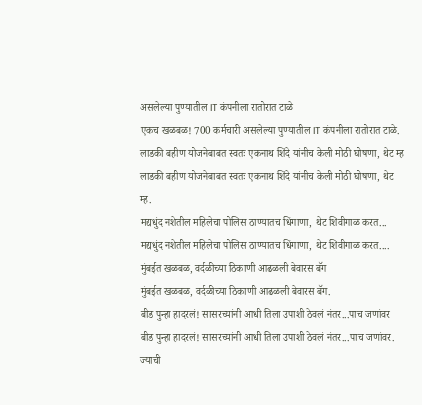असलेल्या पुण्यातील IT कंपनीला रातोरात टाळे
एकच खळबळ! 700 कर्मचारी असलेल्या पुण्यातील IT कंपनीला रातोरात टाळे.
लाडकी बहीण योजनेबाबत स्वतः एकनाथ शिंदे यांनीच केली मोठी घोषणा, थेट म्ह
लाडकी बहीण योजनेबाबत स्वतः एकनाथ शिंदे यांनीच केली मोठी घोषणा, थेट म्ह.
मद्यधुंद नशेतील महिलेचा पोलिस ठाण्यातच धिंगाणा, थेट शिवीगाळ करत...
मद्यधुंद नशेतील महिलेचा पोलिस ठाण्यातच धिंगाणा, थेट शिवीगाळ करत....
मुंबईत खळबळ, वर्दळीच्या ठिकाणी आढळली बेवारस बॅग
मुंबईत खळबळ, वर्दळीच्या ठिकाणी आढळली बेवारस बॅग.
बीड पुन्हा हादरलं! सासरच्यांनी आधी तिला उपाशी ठेवलं नंतर...पाच जणांवर
बीड पुन्हा हादरलं! सासरच्यांनी आधी तिला उपाशी ठेवलं नंतर...पाच जणांवर.
ज्याची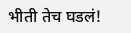भीती तेच घडलं!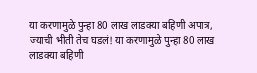या करणामुळे पुन्हा 80 लाख लाडक्या बहिणी अपात्र,
ज्याची भीती तेच घडलं! या करणामुळे पुन्हा 80 लाख लाडक्या बहिणी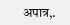अपात्र,.